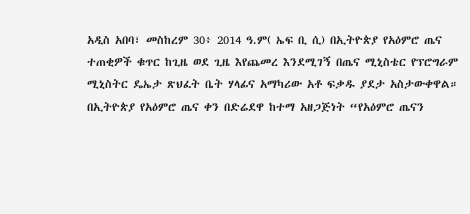አዲስ አበባ፣ መስከረም 30፥ 2014 ዓ.ም( ኤፍ ቢ ሲ) በኢትዮጵያ የአዕምሮ ጤና ተጠቂዎች ቁጥር ከጊዜ ወደ ጊዜ እየጨመረ እንደሚገኝ በጤና ሚኒስቴር የፕሮግራም ሚኒስትር ዴኤታ ጽህፈት ቤት ሃላፊና አማካሪው አቶ ፍቃዱ ያደታ አስታውቀዋል።
በኢትዮጵያ የአዕምሮ ጤና ቀን በድሬደዋ ከተማ አዘጋጅነት “የአዕምሮ ጤናን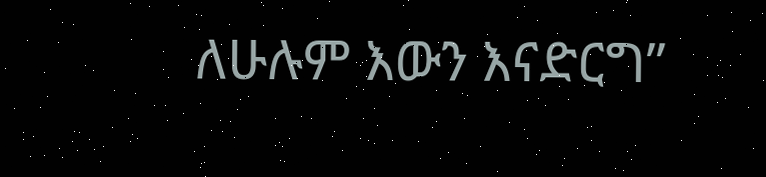ለሁሉም እውን እናድርግ”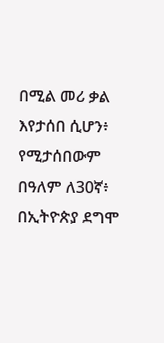በሚል መሪ ቃል እየታሰበ ሲሆን፥ የሚታሰበውም በዓለም ለ30ኛ፥ በኢትዮጵያ ደግሞ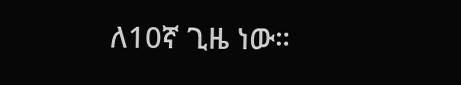ለ10ኛ ጊዜ ነው።